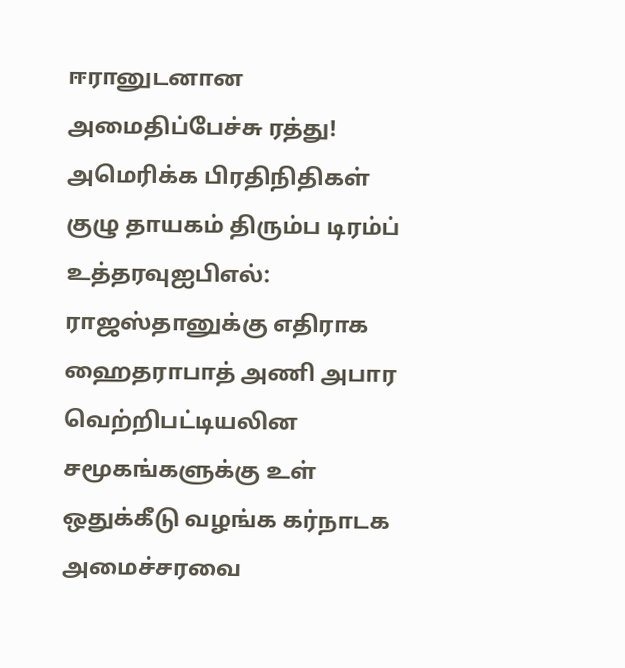ஈரானுடனான அமைதிப்பேச்சு ரத்து! அமெரிக்க பிரதிநிதிகள் குழு தாயகம் திரும்ப டிரம்ப் உத்தரவுஐபிஎல்: ராஜஸ்தானுக்கு எதிராக ஹைதராபாத் அணி அபார வெற்றிபட்டியலின சமூகங்களுக்கு உள் ஒதுக்கீடு வழங்க கர்நாடக அமைச்சரவை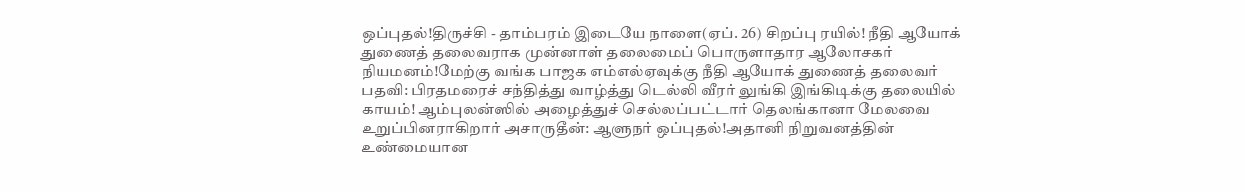ஒப்புதல்!திருச்சி - தாம்பரம் இடையே நாளை(ஏப். 26) சிறப்பு ரயில்! நீதி ஆயோக் துணைத் தலைவராக முன்னாள் தலைமைப் பொருளாதார ஆலோசகர் நியமனம்!மேற்கு வங்க பாஜக எம்எல்ஏவுக்கு நீதி ஆயோக் துணைத் தலைவர் பதவி: பிரதமரைச் சந்தித்து வாழ்த்து டெல்லி வீரர் லுங்கி இங்கிடிக்கு தலையில் காயம்! ஆம்புலன்ஸில் அழைத்துச் செல்லப்பட்டார் தெலங்கானா மேலவை உறுப்பினராகிறார் அசாருதீன்: ஆளுநர் ஒப்புதல்!அதானி நிறுவனத்தின் உண்மையான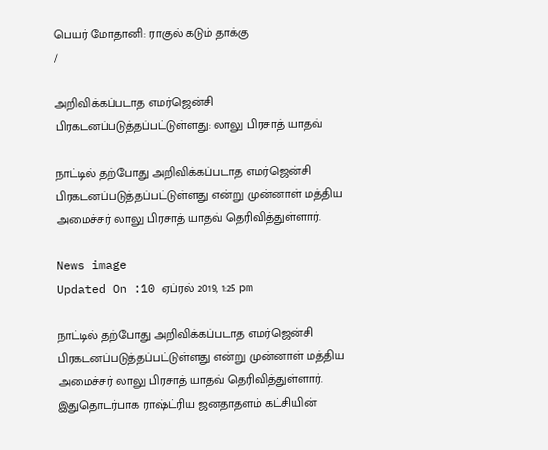பெயர் மோதானி: ராகுல் கடும் தாக்கு
/

அறிவிக்கப்படாத எமர்ஜென்சி பிரகடனப்படுத்தப்பட்டுள்ளது: லாலு பிரசாத் யாதவ்

நாட்டில் தற்போது அறிவிக்கப்படாத எமர்ஜென்சி பிரகடனப்படுத்தப்பட்டுள்ளது என்று முன்னாள் மத்திய அமைச்சர் லாலு பிரசாத் யாதவ் தெரிவித்துள்ளார்.

News image
Updated On :10 ஏப்ரல் 2019, 1:25 pm

நாட்டில் தற்போது அறிவிக்கப்படாத எமர்ஜென்சி பிரகடனப்படுத்தப்பட்டுள்ளது என்று முன்னாள் மத்திய அமைச்சர் லாலு பிரசாத் யாதவ் தெரிவித்துள்ளார். இதுதொடர்பாக ராஷ்ட்ரிய ஜனதாதளம் கட்சியின்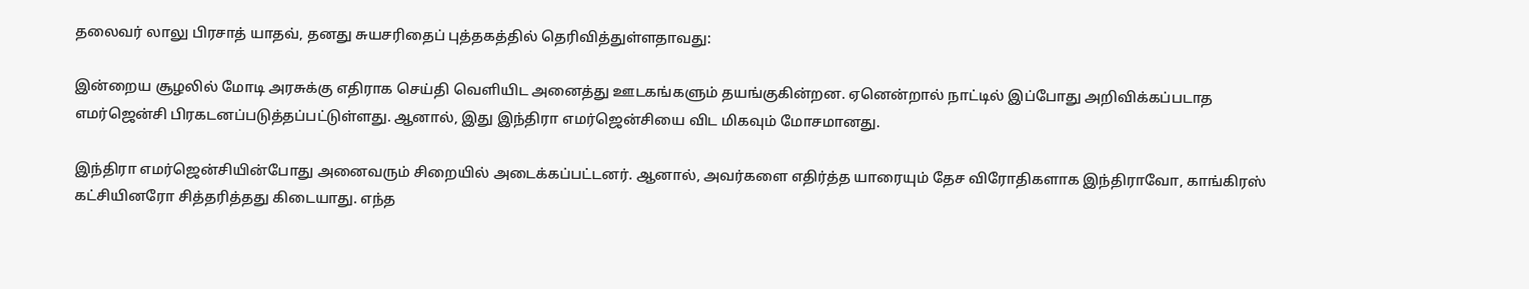தலைவர் லாலு பிரசாத் யாதவ், தனது சுயசரிதைப் புத்தகத்தில் தெரிவித்துள்ளதாவது:

இன்றைய சூழலில் மோடி அரசுக்கு எதிராக செய்தி வெளியிட அனைத்து ஊடகங்களும் தயங்குகின்றன. ஏனென்றால் நாட்டில் இப்போது அறிவிக்கப்படாத எமர்ஜென்சி பிரகடனப்படுத்தப்பட்டுள்ளது. ஆனால், இது இந்திரா எமர்ஜென்சியை விட மிகவும் மோசமானது.

இந்திரா எமர்ஜென்சியின்போது அனைவரும் சிறையில் அடைக்கப்பட்டனர். ஆனால், அவர்களை எதிர்த்த யாரையும் தேச விரோதிகளாக இந்திராவோ, காங்கிரஸ் கட்சியினரோ சித்தரித்தது கிடையாது. எந்த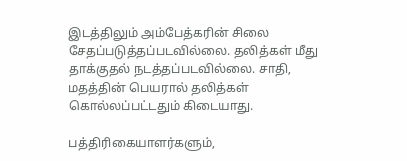இடத்திலும் அம்பேத்கரின் சிலை சேதப்படுத்தப்படவில்லை. தலித்கள் மீது தாக்குதல் நடத்தப்படவில்லை. சாதி, மதத்தின் பெயரால் தலித்கள் கொல்லப்பட்டதும் கிடையாது.

பத்திரிகையாளர்களும்,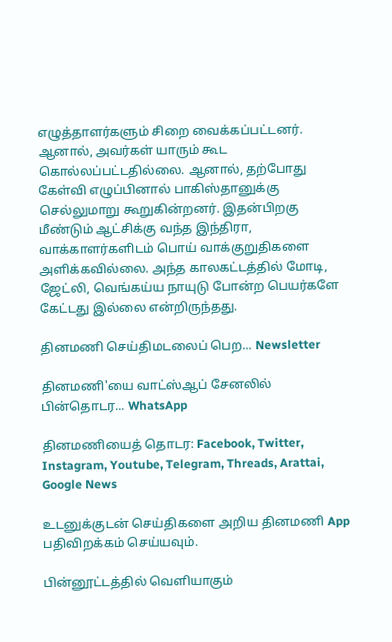எழுத்தாளர்களும் சிறை வைக்கப்பட்டனர். ஆனால், அவர்கள் யாரும் கூட கொல்லப்பட்டதில்லை. ஆனால், தற்போது கேள்வி எழுப்பினால் பாகிஸ்தானுக்கு செல்லுமாறு கூறுகின்றனர். இதன்பிறகு மீண்டும் ஆட்சிக்கு வந்த இந்திரா, வாக்காளர்களிடம் பொய் வாக்குறுதிகளை அளிக்கவில்லை. அந்த காலகட்டத்தில் மோடி, ஜேட்லி, வெங்கய்ய நாயுடு போன்ற பெயர்களே கேட்டது இல்லை என்றிருந்தது.

தினமணி செய்திமடலைப் பெற... Newsletter

தினமணி'யை வாட்ஸ்ஆப் சேனலில் பின்தொடர... WhatsApp

தினமணியைத் தொடர: Facebook, Twitter, Instagram, Youtube, Telegram, Threads, Arattai, Google News

உடனுக்குடன் செய்திகளை அறிய தினமணி App பதிவிறக்கம் செய்யவும்.

பின்னூட்டத்தில் வெளியாகும்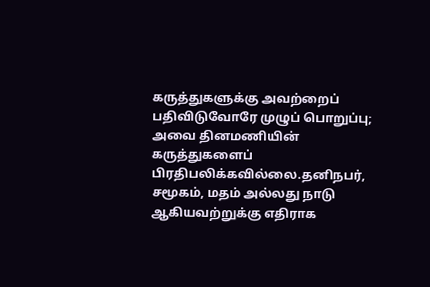கருத்துகளுக்கு அவற்றைப் பதிவிடுவோரே முழுப் பொறுப்பு; அவை தினமணியின் கருத்துகளைப் பிரதிபலிக்கவில்லை.தனிநபர், சமூகம், மதம் அல்லது நாடு ஆகியவற்றுக்கு எதிராக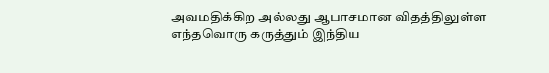அவமதிக்கிற அல்லது ஆபாசமான விதத்திலுள்ள எந்தவொரு கருத்தும் இந்திய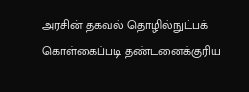அரசின் தகவல் தொழில்நுட்பக் கொள்கைப்படி தண்டனைக்குரிய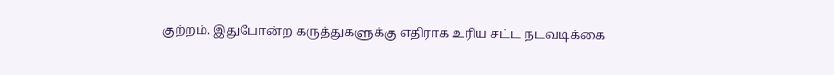குற்றம். இதுபோன்ற கருத்துகளுக்கு எதிராக உரிய சட்ட நடவடிக்கை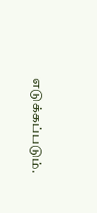எடுக்கப்படும்.